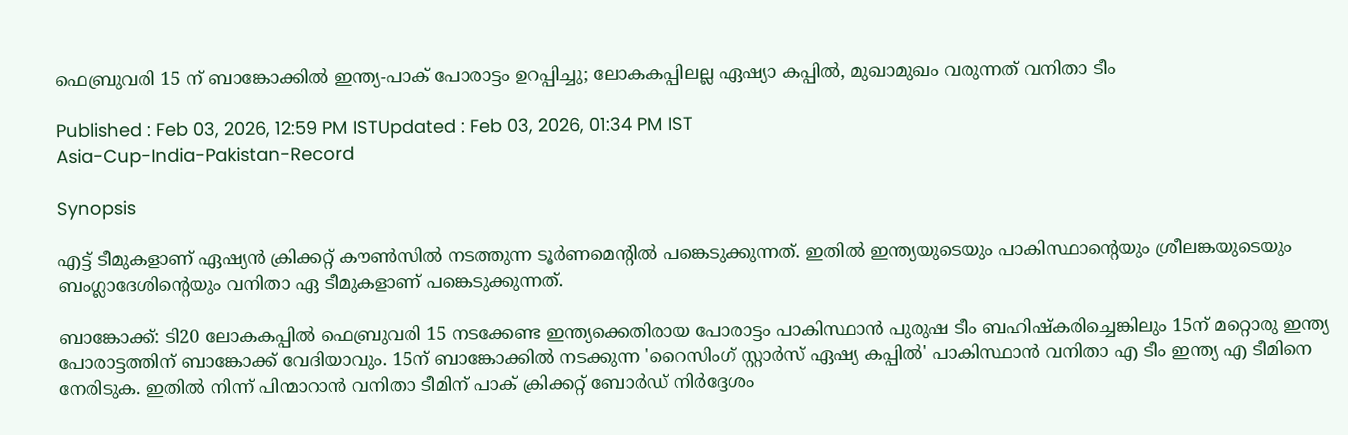ഫെബ്രുവരി 15 ന് ബാങ്കോക്കില്‍ ഇന്ത്യ-പാക് പോരാട്ടം ഉറപ്പിച്ചു; ലോകകപ്പിലല്ല ഏഷ്യാ കപ്പിൽ, മുഖാമുഖം വരുന്നത് വനിതാ ടീം

Published : Feb 03, 2026, 12:59 PM ISTUpdated : Feb 03, 2026, 01:34 PM IST
Asia-Cup-India-Pakistan-Record

Synopsis

എട്ട് ടീമുകളാണ് ഏഷ്യൻ ക്രിക്കറ്റ് കൗണ്‍സില്‍ നടത്തുന്ന ടൂര്‍ണമെന്‍റില്‍ പങ്കെടുക്കുന്നത്. ഇതില്‍ ഇന്ത്യയുടെയും പാകിസ്ഥാന്‍റെയും ശ്രീലങ്കയുടെയും ബംഗ്ലാദേശിന്‍റെയും വനിതാ ഏ ടീമുകളാണ് പങ്കെടുക്കുന്നത്.

ബാങ്കോക്ക്: ടി20 ലോകകപ്പില്‍ ഫെബ്രുവരി 15 നടക്കേണ്ട ഇന്ത്യക്കെതിരായ പോരാട്ടം പാകിസ്ഥാന്‍ പുരുഷ ടീം ബഹിഷ്കരിച്ചെങ്കിലും 15ന് മറ്റൊരു ഇന്ത്യ പോരാട്ടത്തിന് ബാങ്കോക്ക് വേദിയാവും. 15ന് ബാങ്കോക്കിൽ നടക്കുന്ന 'റൈസിംഗ് സ്റ്റാർസ് ഏഷ്യ കപ്പിൽ' പാകിസ്ഥാൻ വനിതാ എ ടീം ഇന്ത്യ എ ടീമിനെ നേരിടുക. ഇതിൽ നിന്ന് പിന്മാറാൻ വനിതാ ടീമിന് പാക് ക്രിക്കറ്റ് ബോര്‍ഡ് നിർദ്ദേശം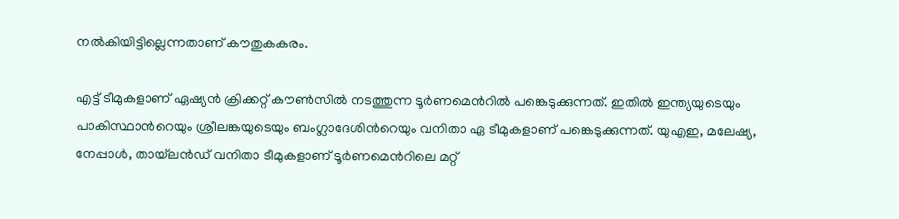നൽകിയിട്ടില്ലെന്നതാണ് കൗതുകകരം.

എട്ട് ടീമുകളാണ് ഏഷ്യൻ ക്രിക്കറ്റ് കൗണ്‍സില്‍ നടത്തുന്ന ടൂര്‍ണമെന്‍റില്‍ പങ്കെടുക്കുന്നത്. ഇതില്‍ ഇന്ത്യയുടെയും പാകിസ്ഥാന്‍റെയും ശ്രീലങ്കയുടെയും ബംഗ്ലാദേശിന്‍റെയും വനിതാ ഏ ടീമുകളാണ് പങ്കെടുക്കുന്നത്. യുഎഇ, മലേഷ്യ, നേപ്പാള്‍, തായ്‌ലന്‍ഡ് വനിതാ ടീമുകളാണ് ടൂര്‍ണമെന്‍റിലെ മറ്റ്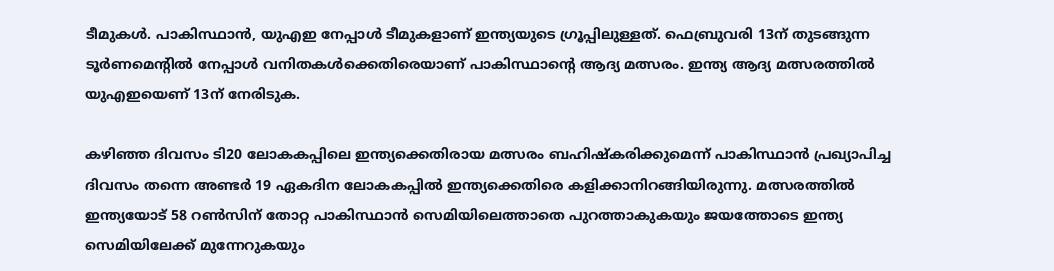ടീമുകള്‍. പാകിസ്ഥാന്‍, യുഎഇ നേപ്പാള്‍ ടീമുകളാണ് ഇന്ത്യയുടെ ഗ്രൂപ്പിലുള്ളത്. ഫെബ്രുവരി 13ന് തുടങ്ങുന്ന ടൂര്‍ണമെന്‍റില്‍ നേപ്പാള്‍ വനിതകള്‍ക്കെതിരെയാണ് പാകിസ്ഥാന്‍റെ ആദ്യ മത്സരം. ഇന്ത്യ ആദ്യ മത്സരത്തില്‍ യുഎഇയെണ് 13ന് നേരിടുക.

കഴിഞ്ഞ ദിവസം ടി20 ലോകകപ്പിലെ ഇന്ത്യക്കെതിരായ മത്സരം ബഹിഷ്കരിക്കുമെന്ന് പാകിസ്ഥാന്‍ പ്രഖ്യാപിച്ച ദിവസം തന്നെ അണ്ടര്‍ 19 ഏകദിന ലോകകപ്പില്‍ ഇന്ത്യക്കെതിരെ കളിക്കാനിറങ്ങിയിരുന്നു. മത്സരത്തില്‍ ഇന്ത്യയോട് 58 റണ്‍സിന് തോറ്റ പാകിസ്ഥാന്‍ സെമിയിലെത്താതെ പുറത്താകുകയും ജയത്തോടെ ഇന്ത്യ സെമിയിലേക്ക് മുന്നേറുകയും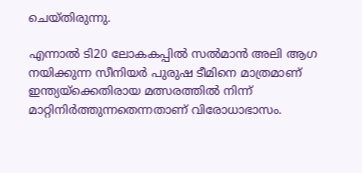ചെയ്തിരുന്നു.

എന്നാൽ ടി20 ലോകകപ്പില്‍ സൽമാൻ അലി ആഗ നയിക്കുന്ന സീനിയര്‍ പുരുഷ ടീമിനെ മാത്രമാണ് ഇന്ത്യയ്‌ക്കെതിരായ മത്സരത്തിൽ നിന്ന് മാറ്റിനിര്‍ത്തുന്നതെന്നതാണ് വിരോധാഭാസം.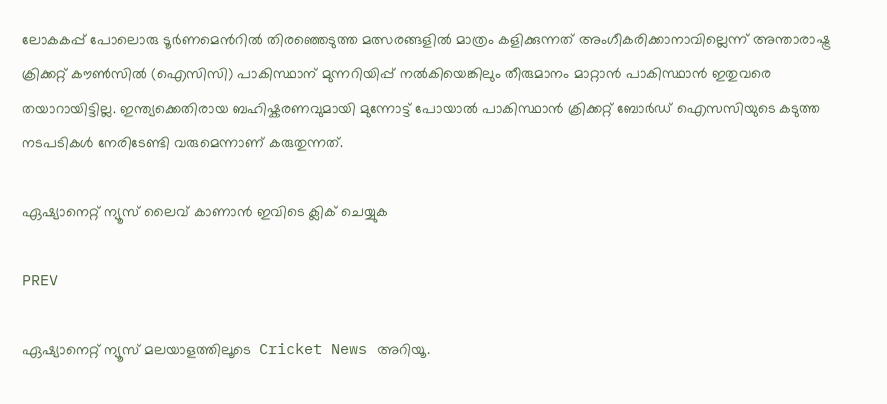ലോകകപ്പ് പോലൊരു ടൂര്‍ണമെന്‍റില്‍ തിരഞ്ഞെടുത്ത മത്സരങ്ങളില്‍ മാത്രം കളിക്കുന്നത് അംഗീകരിക്കാനാവില്ലെന്ന് അന്താരാഷ്ട്ര ക്രിക്കറ്റ് കൗണ്‍സില്‍ (ഐസിസി) പാകിസ്ഥാന് മുന്നറിയിപ്പ് നല്‍കിയെങ്കിലും തീരുമാനം മാറ്റാന്‍ പാകിസ്ഥാന്‍ ഇതുവരെ തയാറായിട്ടില്ല. ഇന്ത്യക്കെതിരായ ബഹിഷ്കരണവുമായി മുന്നോട്ട് പോയാൽ പാകിസ്ഥാൻ ക്രിക്കറ്റ് ബോര്‍ഡ് ഐസസിയുടെ കടുത്ത നടപടികൾ നേരിടേണ്ടി വരുമെന്നാണ് കരുതുന്നത്.

ഏഷ്യാനെറ്റ് ന്യൂസ് ലൈവ് കാണാന്‍ ഇവിടെ ക്ലിക് ചെയ്യുക

PREV

ഏഷ്യാനെറ്റ് ന്യൂസ് മലയാളത്തിലൂടെ  Cricket News അറിയൂ.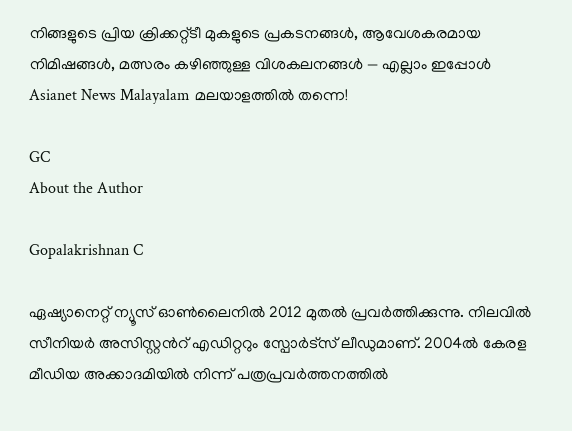നിങ്ങളുടെ പ്രിയ ക്രിക്കറ്റ്ടീ മുകളുടെ പ്രകടനങ്ങൾ, ആവേശകരമായ നിമിഷങ്ങൾ, മത്സരം കഴിഞ്ഞുള്ള വിശകലനങ്ങൾ — എല്ലാം ഇപ്പോൾ Asianet News Malayalam മലയാളത്തിൽ തന്നെ!

GC
About the Author

Gopalakrishnan C

ഏഷ്യാനെറ്റ് ന്യൂസ് ഓണ്‍ലൈനില്‍ 2012 മുതല്‍ പ്രവര്‍ത്തിക്കുന്നു. നിലവില്‍ സീനിയര്‍ അസിസ്റ്റന്‍റ് എഡിറ്ററും സ്പോർട്സ് ലീഡുമാണ്. 2004ൽ കേരള മീഡിയ അക്കാദമിയില്‍ നിന്ന് പത്രപ്രവര്‍ത്തനത്തില്‍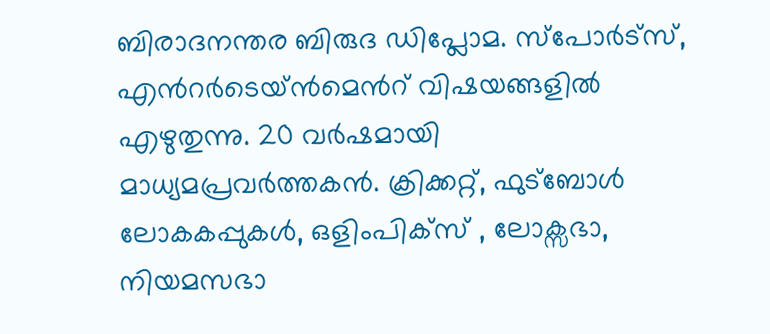ബിരാദനന്തര ബിരുദ ഡിപ്ലോമ. സ്പോര്‍ട്സ്, എന്‍റര്‍ടെയ്ൻമെന്‍റ് വിഷയങ്ങളില്‍ എഴുതുന്നു. 20 വര്‍ഷമായി മാധ്യമപ്രവര്‍ത്തകൻ. ക്രിക്കറ്റ്, ഫുട്ബോള്‍ ലോകകപ്പുകൾ, ഒളിംപിക്സ് , ലോക്സഭാ, നിയമസഭാ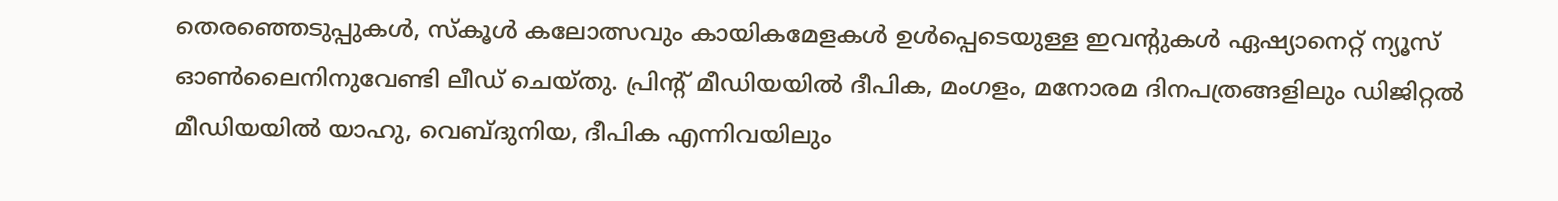തെരഞ്ഞെടുപ്പുകള്‍, സ്കൂള്‍ കലോത്സവും കായികമേളകള്‍ ഉള്‍പ്പെടെയുള്ള ഇവന്‍റുകള്‍ ഏഷ്യാനെറ്റ് ന്യൂസ് ഓണ്‍ലൈനിനുവേണ്ടി ലീഡ് ചെയ്തു. പ്രിന്‍റ് മീഡിയയില്‍ ദീപിക, മംഗളം, മനോരമ ദിനപത്രങ്ങളിലും ഡിജിറ്റൽ മീഡിയയില്‍ യാഹു, വെബ്ദുനിയ, ദീപിക എന്നിവയിലും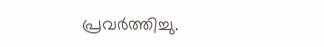പ്രവര്‍ത്തിച്ചു.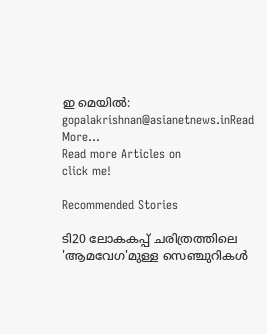ഇ മെയില്‍: gopalakrishnan@asianetnews.inRead More...
Read more Articles on
click me!

Recommended Stories

ടി20 ലോകകപ്പ് ചരിത്രത്തിലെ 'ആമവേഗ'മുള്ള സെഞ്ചുറികള്‍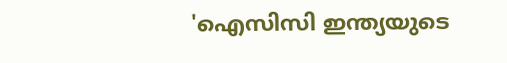'ഐസിസി ഇന്ത്യയുടെ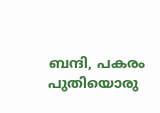ബന്ദി, പകരം പുതിയൊരു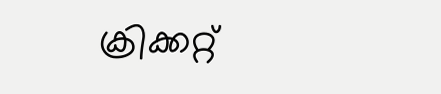ക്രിക്കറ്റ്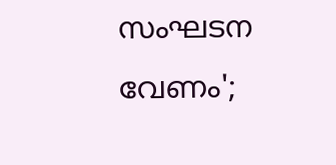സംഘടന വേണം';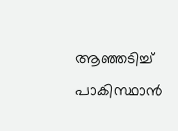ആഞ്ഞടിച്ച് പാകിസ്ഥാൻ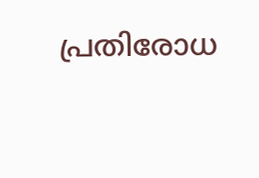പ്രതിരോധ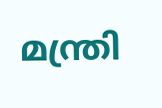മന്ത്രി